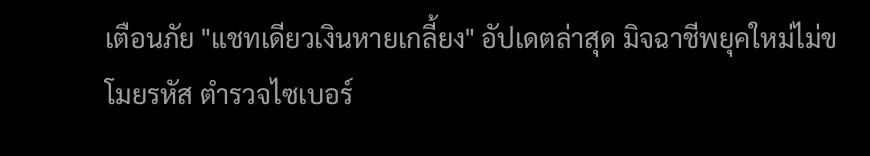เตือนภัย "แชทเดียวเงินหายเกลี้ยง" อัปเดตล่าสุด มิจฉาชีพยุคใหม่ไม่ขโมยรหัส ตำรวจไซเบอร์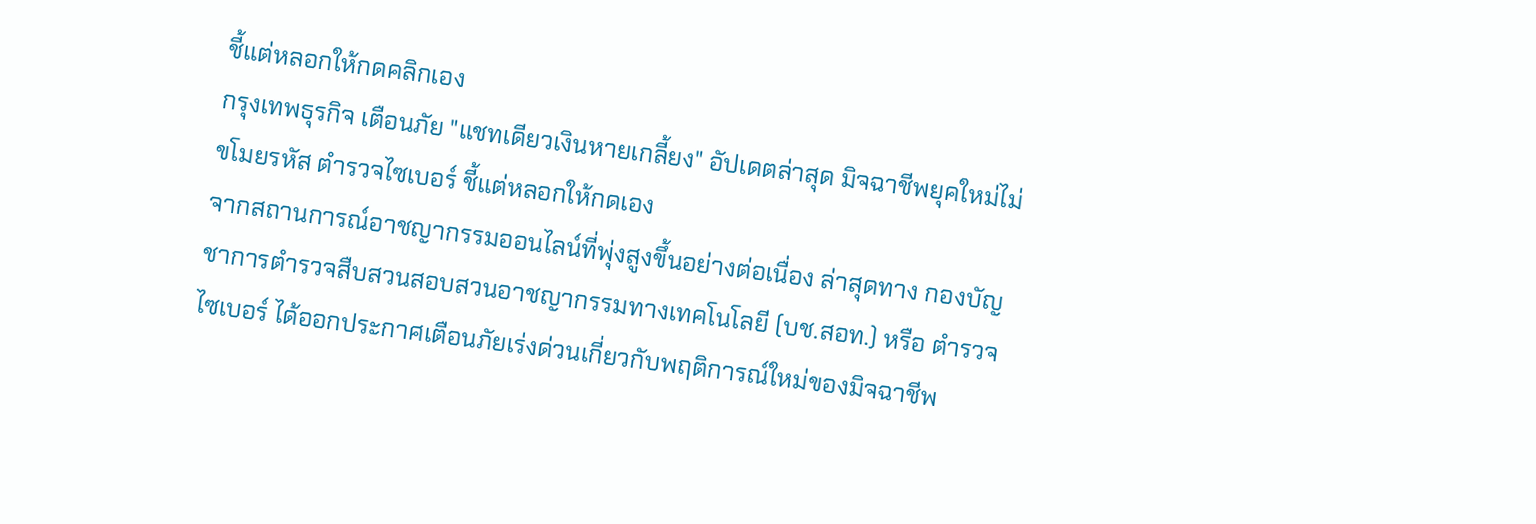ชี้แต่หลอกให้กดคลิกเอง
กรุงเทพธุรกิจ เตือนภัย "แชทเดียวเงินหายเกลี้ยง" อัปเดตล่าสุด มิจฉาชีพยุคใหม่ไม่ขโมยรหัส ตำรวจไซเบอร์ ชี้แต่หลอกให้กดเอง
จากสถานการณ์อาชญากรรมออนไลน์ที่พุ่งสูงขึ้นอย่างต่อเนื่อง ล่าสุดทาง กองบัญชาการตำรวจสืบสวนสอบสวนอาชญากรรมทางเทคโนโลยี (บช.สอท.) หรือ ตำรวจไซเบอร์ ได้ออกประกาศเตือนภัยเร่งด่วนเกี่ยวกับพฤติการณ์ใหม่ของมิจฉาชีพ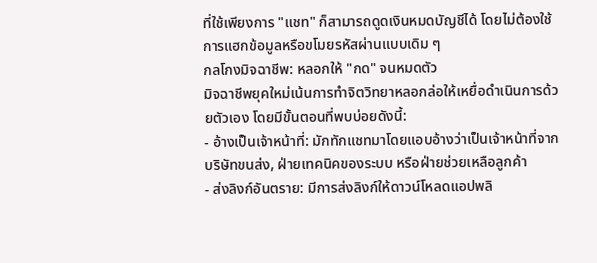ที่ใช้เพียงการ "แชท" ก็สามารถดูดเงินหมดบัญชีได้ โดยไม่ต้องใช้การแฮกข้อมูลหรือขโมยรหัสผ่านแบบเดิม ๆ
กลโกงมิจฉาชีพ: หลอกให้ "กด" จนหมดตัว
มิจฉาชีพยุคใหม่เน้นการทำจิตวิทยาหลอกล่อให้เหยื่อดำเนินการด้วยตัวเอง โดยมีขั้นตอนที่พบบ่อยดังนี้:
- อ้างเป็นเจ้าหน้าที่: มักทักแชทมาโดยแอบอ้างว่าเป็นเจ้าหน้าที่จากบริษัทขนส่ง, ฝ่ายเทคนิคของระบบ หรือฝ่ายช่วยเหลือลูกค้า
- ส่งลิงก์อันตราย: มีการส่งลิงก์ให้ดาวน์โหลดแอปพลิ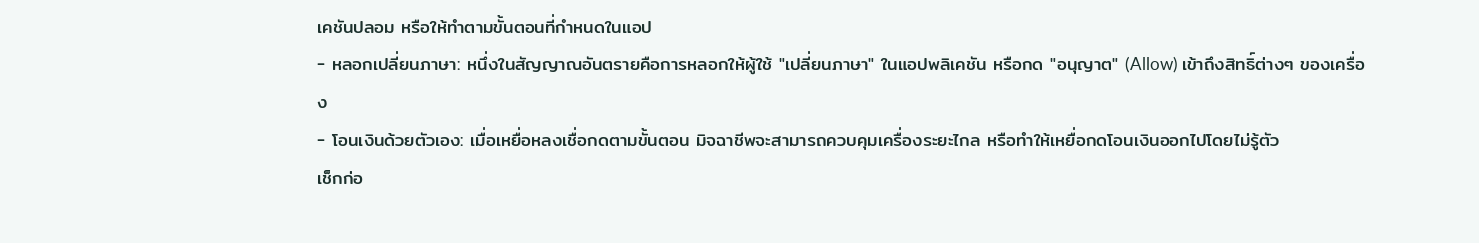เคชันปลอม หรือให้ทำตามขั้นตอนที่กำหนดในแอป
- หลอกเปลี่ยนภาษา: หนึ่งในสัญญาณอันตรายคือการหลอกให้ผู้ใช้ "เปลี่ยนภาษา" ในแอปพลิเคชัน หรือกด "อนุญาต" (Allow) เข้าถึงสิทธิ์ต่างๆ ของเครื่อง
- โอนเงินด้วยตัวเอง: เมื่อเหยื่อหลงเชื่อกดตามขั้นตอน มิจฉาชีพจะสามารถควบคุมเครื่องระยะไกล หรือทำให้เหยื่อกดโอนเงินออกไปโดยไม่รู้ตัว
เช็กก่อ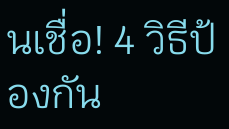นเชื่อ! 4 วิธีป้องกัน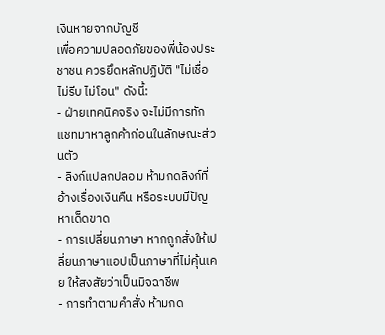เงินหายจากบัญชี
เพื่อความปลอดภัยของพี่น้องประชาชน ควรยึดหลักปฏิบัติ "ไม่เชื่อ ไม่รีบ ไม่โอน" ดังนี้:
- ฝ่ายเทคนิคจริง จะไม่มีการทักแชทมาหาลูกค้าก่อนในลักษณะส่วนตัว
- ลิงก์แปลกปลอม ห้ามกดลิงก์ที่อ้างเรื่องเงินคืน หรือระบบมีปัญหาเด็ดขาด
- การเปลี่ยนภาษา หากถูกสั่งให้เปลี่ยนภาษาแอปเป็นภาษาที่ไม่คุ้นเคย ให้สงสัยว่าเป็นมิจฉาชีพ
- การทำตามคำสั่ง ห้ามกด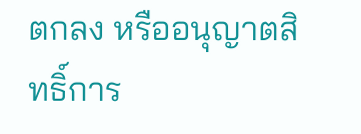ตกลง หรืออนุญาตสิทธิ์การ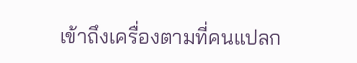เข้าถึงเครื่องตามที่คนแปลก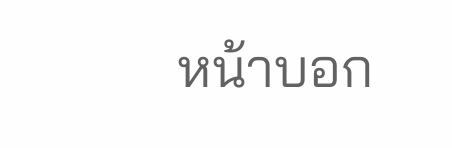หน้าบอก